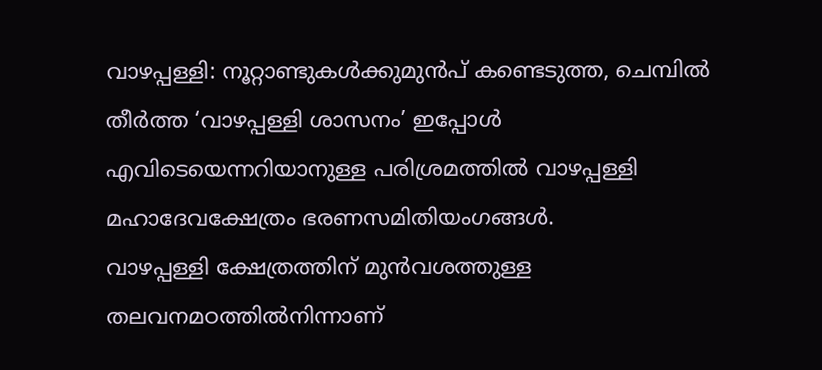വാഴപ്പള്ളി: നൂറ്റാണ്ടുകൾക്കുമുൻപ് കണ്ടെടുത്ത, ചെമ്പിൽ തീർത്ത ‘വാഴപ്പള്ളി ശാസനം’ ഇപ്പോൾ എവിടെയെന്നറിയാനുള്ള പരിശ്രമത്തിൽ വാഴപ്പള്ളി മഹാദേവക്ഷേത്രം ഭരണസമിതിയംഗങ്ങൾ.
വാഴപ്പള്ളി ക്ഷേത്രത്തിന് മുൻവശത്തുള്ള തലവനമഠത്തിൽനിന്നാണ്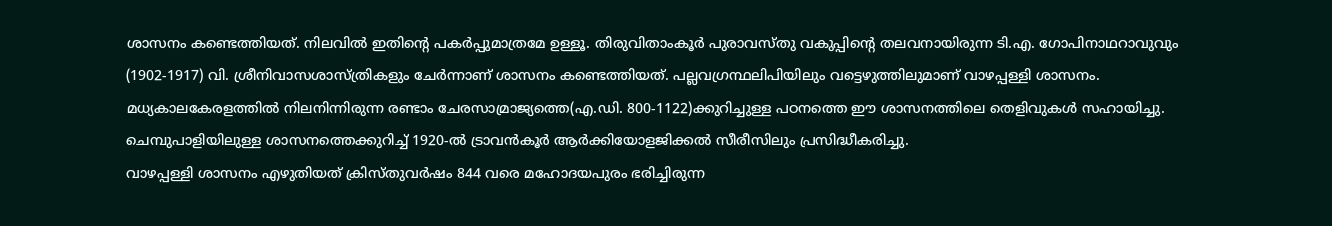ശാസനം കണ്ടെത്തിയത്. നിലവിൽ ഇതിന്റെ പകർപ്പുമാത്രമേ ഉള്ളൂ. തിരുവിതാംകൂർ പുരാവസ്തു വകുപ്പിന്റെ തലവനായിരുന്ന ടി.എ. ഗോപിനാഥറാവുവും (1902-1917) വി. ശ്രീനിവാസശാസ്ത്രികളും ചേർന്നാണ് ശാസനം കണ്ടെത്തിയത്. പല്ലവഗ്രന്ഥലിപിയിലും വട്ടെഴുത്തിലുമാണ് വാഴപ്പള്ളി ശാസനം.
മധ്യകാലകേരളത്തിൽ നിലനിന്നിരുന്ന രണ്ടാം ചേരസാമ്രാജ്യത്തെ(എ.ഡി. 800-1122)ക്കുറിച്ചുള്ള പഠനത്തെ ഈ ശാസനത്തിലെ തെളിവുകൾ സഹായിച്ചു. ചെമ്പുപാളിയിലുള്ള ശാസനത്തെക്കുറിച്ച് 1920-ൽ ട്രാവൻകൂർ ആർക്കിയോളജിക്കൽ സീരീസിലും പ്രസിദ്ധീകരിച്ചു.
വാഴപ്പള്ളി ശാസനം എഴുതിയത് ക്രിസ്തുവർഷം 844 വരെ മഹോദയപുരം ഭരിച്ചിരുന്ന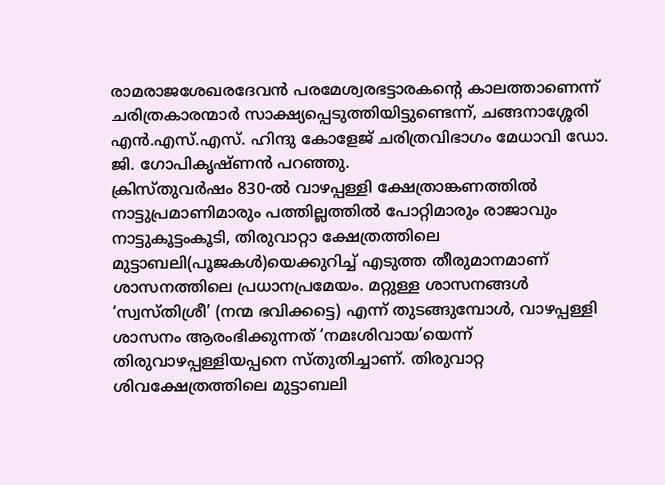രാമരാജശേഖരദേവൻ പരമേശ്വരഭട്ടാരകന്റെ കാലത്താണെന്ന് ചരിത്രകാരന്മാർ സാക്ഷ്യപ്പെടുത്തിയിട്ടുണ്ടെന്ന്, ചങ്ങനാശ്ശേരി എൻ.എസ്.എസ്. ഹിന്ദു കോളേജ് ചരിത്രവിഭാഗം മേധാവി ഡോ. ജി. ഗോപികൃഷ്ണൻ പറഞ്ഞു.
ക്രിസ്തുവർഷം 830-ൽ വാഴപ്പള്ളി ക്ഷേത്രാങ്കണത്തിൽ നാട്ടുപ്രമാണിമാരും പത്തില്ലത്തിൽ പോറ്റിമാരും രാജാവും നാട്ടുകൂട്ടംകൂടി, തിരുവാറ്റാ ക്ഷേത്രത്തിലെ മുട്ടാബലി(പൂജകൾ)യെക്കുറിച്ച് എടുത്ത തീരുമാനമാണ് ശാസനത്തിലെ പ്രധാനപ്രമേയം. മറ്റുള്ള ശാസനങ്ങൾ ‘സ്വസ്തിശ്രീ’ (നന്മ ഭവിക്കട്ടെ) എന്ന് തുടങ്ങുമ്പോൾ, വാഴപ്പള്ളി ശാസനം ആരംഭിക്കുന്നത് ‘നമഃശിവായ’യെന്ന് തിരുവാഴപ്പള്ളിയപ്പനെ സ്തുതിച്ചാണ്. തിരുവാറ്റ ശിവക്ഷേത്രത്തിലെ മുട്ടാബലി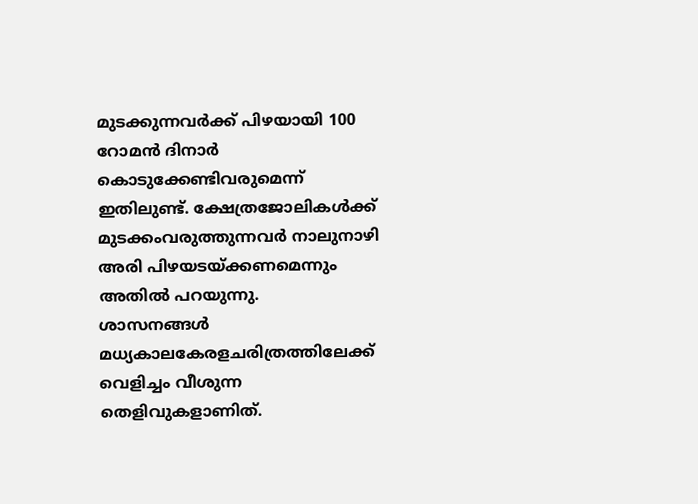മുടക്കുന്നവർക്ക് പിഴയായി 100 റോമൻ ദിനാർ കൊടുക്കേണ്ടിവരുമെന്ന് ഇതിലുണ്ട്. ക്ഷേത്രജോലികൾക്ക് മുടക്കംവരുത്തുന്നവർ നാലുനാഴി അരി പിഴയടയ്ക്കണമെന്നും അതിൽ പറയുന്നു.
ശാസനങ്ങൾ
മധ്യകാലകേരളചരിത്രത്തിലേക്ക് വെളിച്ചം വീശുന്ന തെളിവുകളാണിത്.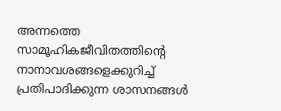അന്നത്തെ സാമൂഹികജീവിതത്തിന്റെ നാനാവശങ്ങളെക്കുറിച്ച് പ്രതിപാദിക്കുന്ന ശാസനങ്ങൾ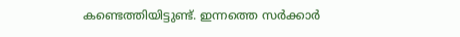കണ്ടെത്തിയിട്ടുണ്ട്. ഇന്നത്തെ സർക്കാർ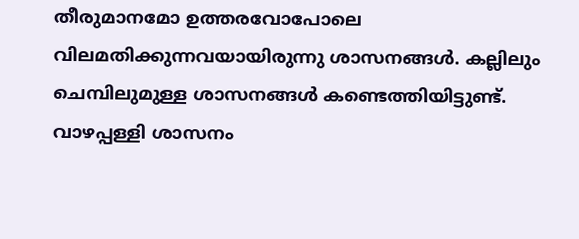തീരുമാനമോ ഉത്തരവോപോലെ വിലമതിക്കുന്നവയായിരുന്നു ശാസനങ്ങൾ. കല്ലിലും ചെമ്പിലുമുള്ള ശാസനങ്ങൾ കണ്ടെത്തിയിട്ടുണ്ട്. വാഴപ്പള്ളി ശാസനം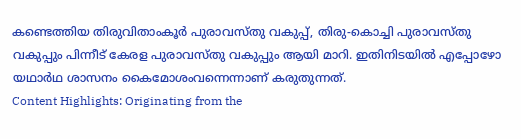കണ്ടെത്തിയ തിരുവിതാംകൂർ പുരാവസ്തു വകുപ്പ്, തിരു-കൊച്ചി പുരാവസ്തു വകുപ്പും പിന്നീട് കേരള പുരാവസ്തു വകുപ്പും ആയി മാറി. ഇതിനിടയിൽ എപ്പോഴോ യഥാർഥ ശാസനം കൈമോശംവന്നെന്നാണ് കരുതുന്നത്.
Content Highlights: Originating from the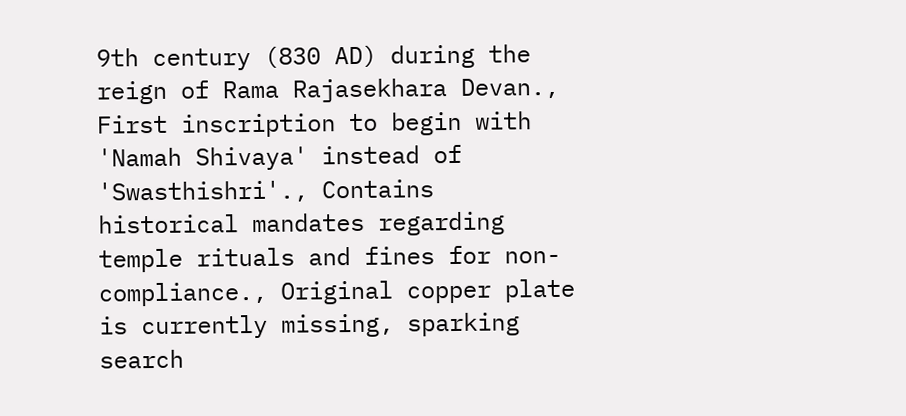9th century (830 AD) during the reign of Rama Rajasekhara Devan., First inscription to begin with 'Namah Shivaya' instead of 'Swasthishri'., Contains historical mandates regarding temple rituals and fines for non-compliance., Original copper plate is currently missing, sparking search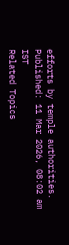efforts by temple authorities.
Published: 11 Mar 2026, 08:02 am IST
Related Topics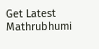Get Latest Mathrubhumi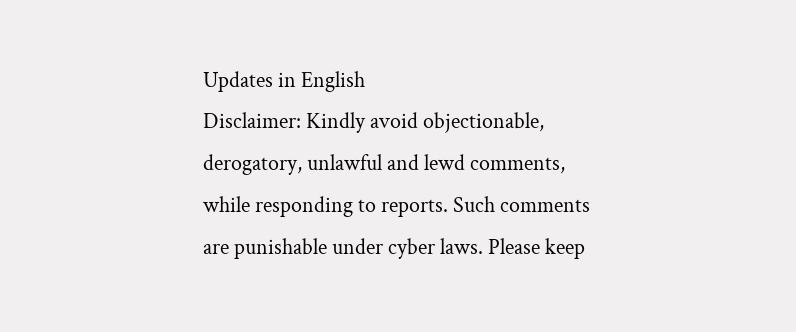Updates in English
Disclaimer: Kindly avoid objectionable, derogatory, unlawful and lewd comments, while responding to reports. Such comments are punishable under cyber laws. Please keep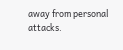away from personal attacks.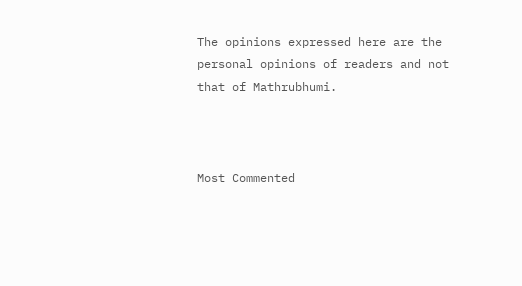The opinions expressed here are the personal opinions of readers and not that of Mathrubhumi.



Most Commented